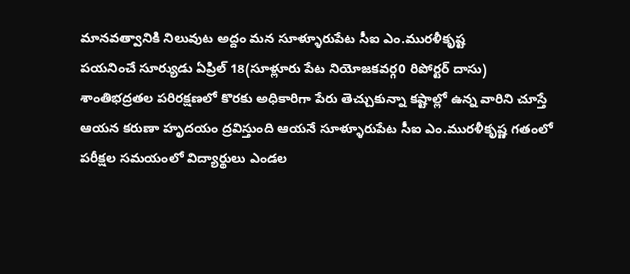మానవత్వానికి నిలువుట అద్దం మన సూళ్ళూరుపేట సీఐ ఎం.మురళీకృష్ట
పయనించే సూర్యుడు ఏప్రిల్ 18(సూళ్లూరు పేట నియోజకవర్గ0 రిపోర్టర్ దాసు)
శాంతిభద్రతల పరిరక్షణలో కొరకు అధికారిగా పేరు తెచ్చుకున్నా కష్టాల్లో ఉన్న వారిని చూస్తే ఆయన కరుణా హృదయం ద్రవిస్తుంది ఆయనే సూళ్ళూరుపేట సీఐ ఎం.మురళీకృష్ణ గతంలో పరీక్షల సమయంలో విద్యార్థులు ఎండల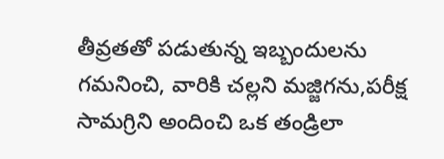తీవ్రతతో పడుతున్న ఇబ్బందులను గమనించి, వారికి చల్లని మజ్జిగను,పరీక్ష సామగ్రిని అందించి ఒక తండ్రిలా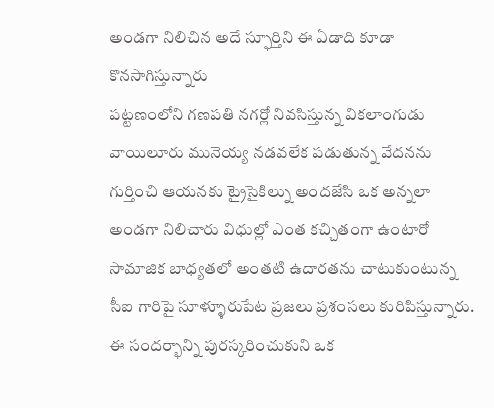అండగా నిలిచిన అదే స్ఫూర్తిని ఈ ఏడాది కూడా కొనసాగిస్తున్నారు
పట్టణంలోని గణపతి నగర్లో నివసిస్తున్న వికలాంగుడు వాయిలూరు మునెయ్య నడవలేక పడుతున్న వేదనను గుర్తించి ఆయనకు ట్రైసైకిల్ను అందజేసి ఒక అన్నలా అండగా నిలిచారు విధుల్లో ఎంత కచ్చితంగా ఉంటారో సామాజిక బాధ్యతలో అంతటి ఉదారతను చాటుకుంటున్న సీఐ గారిపై సూళ్ళూరుపేట ప్రజలు ప్రశంసలు కురిపిస్తున్నారు. ఈ సందర్భాన్ని పురస్కరించుకుని ఒక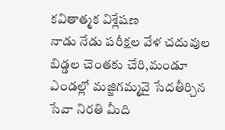కవితాత్మక విశ్లేషణ
నాడు నేడు పరీక్షల వేళ చదువుల బిడ్డల చెంతకు చేరి,మండూ ఎండల్లో మజ్జిగమ్మవై సేదతీర్చిన సేవా నిరతి మీది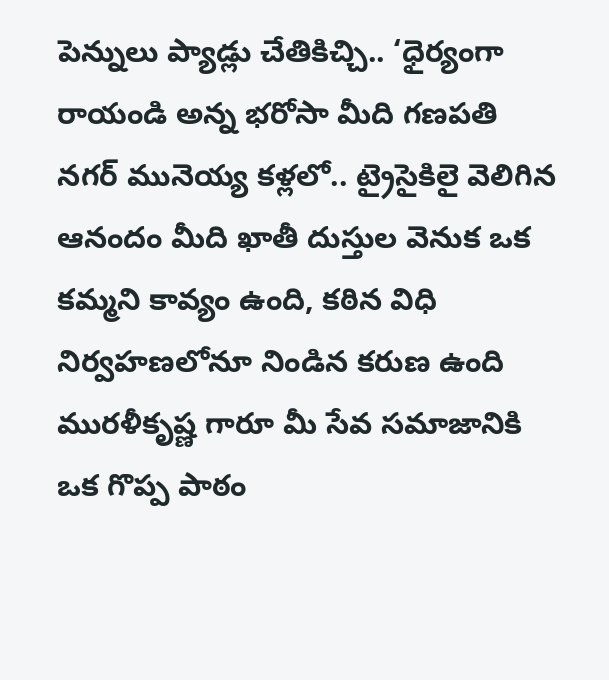పెన్నులు ప్యాడ్లు చేతికిచ్చి.. ‘ధైర్యంగా రాయండి అన్న భరోసా మీది గణపతి నగర్ మునెయ్య కళ్లలో.. ట్రైసైకిలై వెలిగిన ఆనందం మీది ఖాతీ దుస్తుల వెనుక ఒక కమ్మని కావ్యం ఉంది, కఠిన విధి నిర్వహణలోనూ నిండిన కరుణ ఉంది మురళీకృష్ణ గారూ మీ సేవ సమాజానికి ఒక గొప్ప పాఠం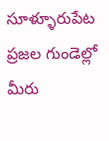సూళ్ళూరుపేట ప్రజల గుండెల్లో మీరు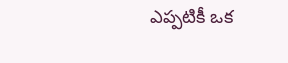ఎప్పటికీ ఒక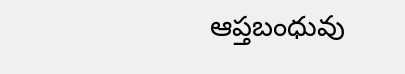ఆప్తబంధువు